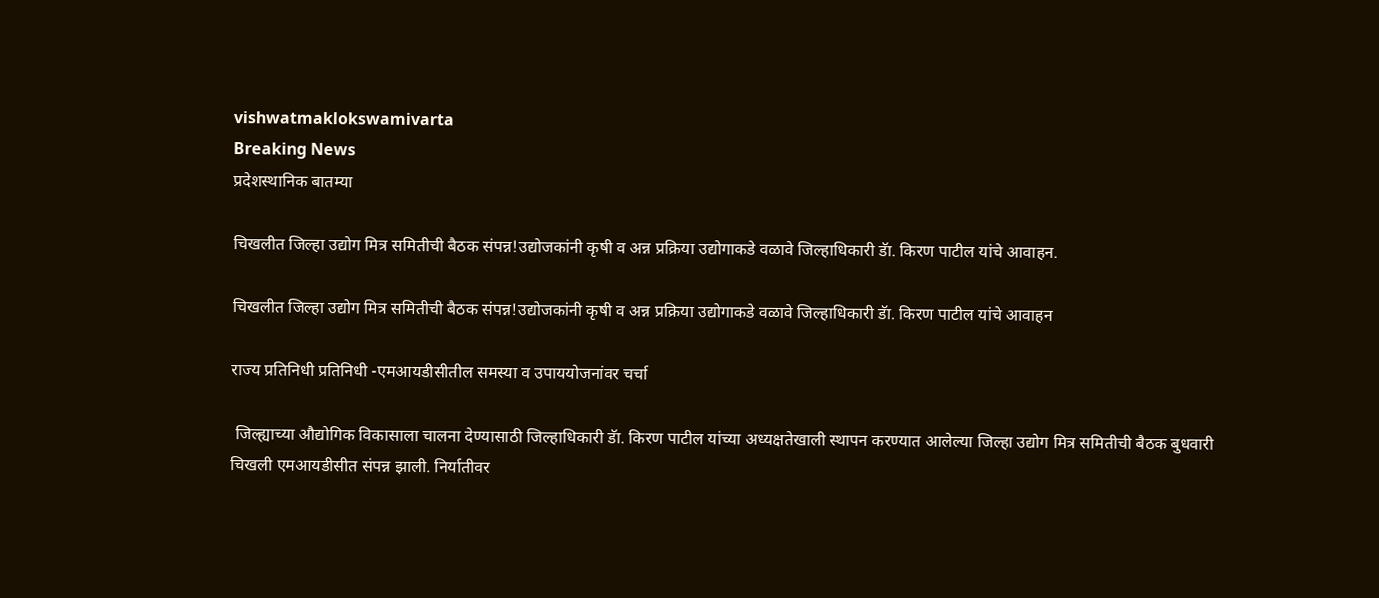vishwatmaklokswamivarta
Breaking News
प्रदेशस्थानिक बातम्या

चिखलीत जिल्हा उद्योग मित्र समितीची बैठक संपन्न!उद्योजकांनी कृषी व अन्न प्रक्रिया उद्योगाकडे वळावे जिल्हाधिकारी डॅा. किरण पाटील यांचे आवाहन.

चिखलीत जिल्हा उद्योग मित्र समितीची बैठक संपन्न!उद्योजकांनी कृषी व अन्न प्रक्रिया उद्योगाकडे वळावे जिल्हाधिकारी डॅा. किरण पाटील यांचे आवाहन

राज्य प्रतिनिधी प्रतिनिधी -एमआयडीसीतील समस्या व उपाययोजनांवर चर्चा

 जिल्ह्याच्या औद्योगिक विकासाला चालना देण्यासाठी जिल्हाधिकारी डॅा. किरण पाटील यांच्या अध्यक्षतेखाली स्थापन करण्यात आलेल्या जिल्हा उद्योग मित्र समितीची बैठक बुधवारी चिखली एमआयडीसीत संपन्न झाली. निर्यातीवर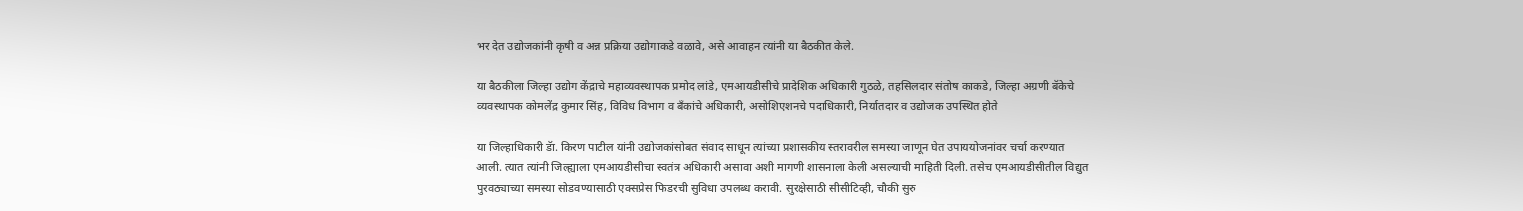भर देत उद्योजकांनी कृषी व अन्न प्रक्रिया उद्योगाकडे वळावे, असे आवाहन त्यांनी या बैठकीत केले.

या बैठकीला जिल्हा उद्योग केंद्राचे महाव्यवस्थापक प्रमोद लांडे, एमआयडीसीचे प्रादेशिक अधिकारी गुठळे, तहसिलदार संतोष काकडे, जिल्हा अग्रणी बॅकेचे व्यवस्थापक कोमलेंद्र कुमार सिंह, विविध विभाग व बॅंकांचे अधिकारी, असोशिएशनचे पदाधिकारी, निर्यातदार व उद्योजक उपस्थित होते

या जिल्हाधिकारी डॅा. किरण पाटील यांनी उद्योजकांसोबत संवाद साधून त्यांच्या प्रशासकीय स्तरावरील समस्या जाणून घेत उपाययोजनांवर चर्चा करण्यात आली. त्यात त्यांनी जिल्ह्याला एमआयडीसीचा स्वतंत्र अधिकारी असावा अशी मागणी शासनाला केली असल्याची माहिती दिली. तसेच एमआयडीसीतील विद्युत पुरवठ्याच्या समस्या सोडवण्यासाठी एक्सप्रेस फिडरची सुविधा उपलब्ध करावी. सुरक्षेसाठी सीसीटिव्ही, चौकी सुरु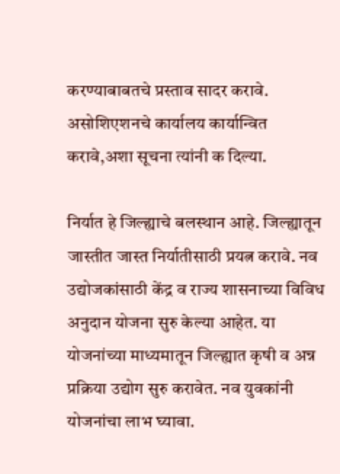करण्याबाबतचे प्रस्ताव सादर करावे. असोशिएशनचे कार्यालय कार्यान्वित करावे,अशा सूचना त्यांनी क दिल्या.

निर्यात हे जिल्ह्याचे बलस्थान आहे. जिल्ह्यातून जास्तीत जास्त निर्यातीसाठी प्रयत्न करावे. नव उद्योजकांसाठी केंद्र व राज्य शासनाच्या विविध अनुदान योजना सुरु केल्या आहेत. या योजनांच्या माध्यमातून जिल्ह्यात कृषी व अन्न प्रक्रिया उद्योग सुरु करावेत. नव युवकांनी योजनांचा लाभ घ्यावा.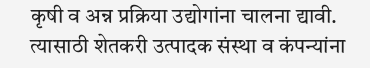कृषी व अन्न प्रक्रिया उद्योगांना चालना द्यावी. त्यासाठी शेतकरी उत्पादक संस्था व कंपन्यांना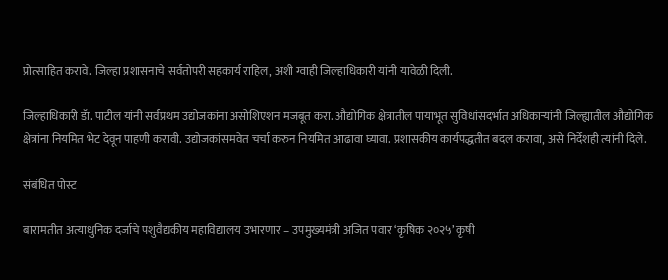प्रोत्साहित करावे. जिल्हा प्रशासनाचे सर्वतोपरी सहकार्य राहिल, अशी ग्वाही जिल्हाधिकारी यांनी यावेळी दिली.

जिल्हाधिकारी डॅा. पाटील यांनी सर्वप्रथम उद्योजकांना असोशिएशन मजबूत करा. औद्योगिक क्षेत्रातील पायाभूत सुविधांसदर्भात अधिकाऱ्यांनी जिल्ह्यातील औद्योगिक क्षेत्रांना नियमित भेट देवून पाहणी करावी. उद्योजकांसमवेत चर्चा करुन नियमित आढावा घ्यावा. प्रशासकीय कार्यपद्धतीत बदल करावा, असे निर्देशही त्यांनी दिले.

संबंधित पोस्ट

बारामतीत अत्याधुनिक दर्जाचे पशुवैद्यकीय महाविद्यालय उभारणार – उपमुख्यमंत्री अजित पवार ‘कृषिक २०२५’ कृषी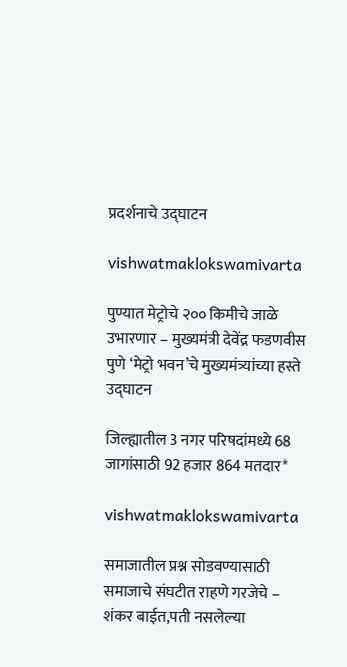प्रदर्शनाचे उद्घाटन

vishwatmaklokswamivarta

पुण्यात मेट्रोचे २०० किमीचे जाळे उभारणार – मुख्यमंत्री देवेंद्र फडणवीस पुणे ‘मेट्रो भवन’चे मुख्यमंत्र्यांच्या हस्ते उद्घाटन

जिल्ह्यातील 3 नगर परिषदांमध्ये 68 जागांसाठी 92 हजार 864 मतदार*

vishwatmaklokswamivarta

समाजातील प्रश्न सोडवण्यासाठी समाजाचे संघटीत राहणे गरजेचे – शंकर बाईत,पती नसलेल्या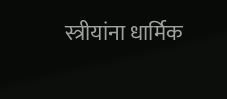स्त्रीयांना धार्मिक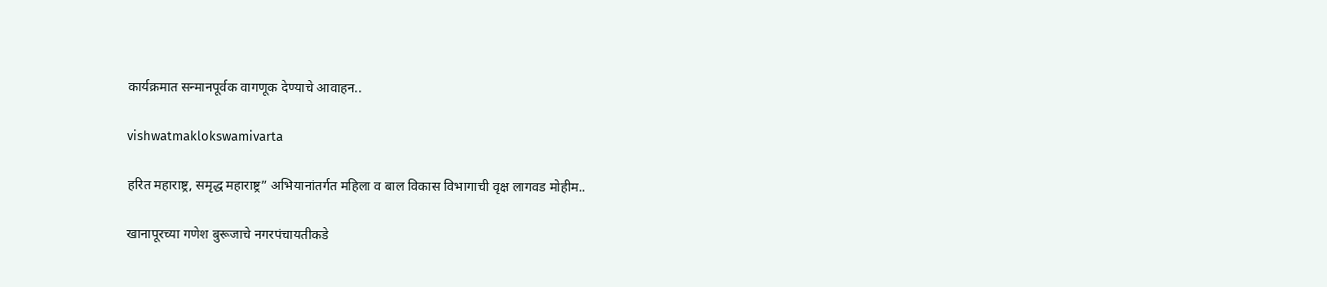कार्यक्रमात सन्मानपूर्वक वागणूक देण्याचे आवाहन..

vishwatmaklokswamivarta

हरित महाराष्ट्र, समृद्ध महाराष्ट्र” अभियानांतर्गत महिला व बाल विकास विभागाची वृक्ष लागवड मोहीम..

खानापूरच्या गणेश बुरूजाचे नगरपंचायतीकडे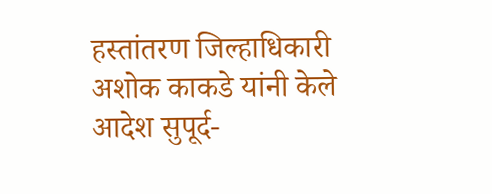हस्तांतरण जिल्हाधिकारी अशोक काकडे यांनी केले आदेश सुपूर्द-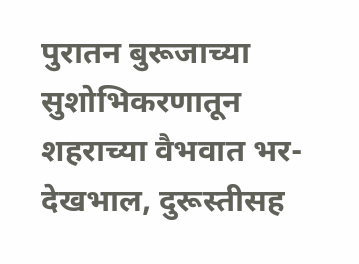पुरातन बुरूजाच्या सुशोभिकरणातून शहराच्या वैभवात भर- देखभाल, दुरूस्तीसह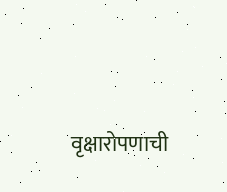वृक्षारोपणाची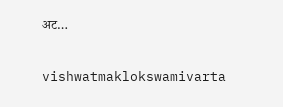अट…

vishwatmaklokswamivarta